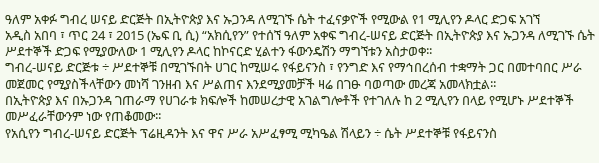ዓለም አቀፉ ግብረ ሠናይ ድርጅት በኢትዮጵያ እና ኡጋንዳ ለሚገኙ ሴት ተፈናቃዮች የሚውል የ1 ሚሊየን ዶላር ድጋፍ አገኘ
አዲስ አበባ ፣ ጥር 24 ፣ 2015 (ኤፍ ቢ ሲ) “አክሲየን” የተሰኘ ዓለም አቀፍ ግብረ-ሠናይ ድርጅት በኢትዮጵያ እና ኡጋንዳ ለሚገኙ ሴት ሥደተኞች ድጋፍ የሚያውለው 1 ሚሊየን ዶላር ከኮናርድ ሂልተን ፋውንዴሽን ማግኘቱን አስታወቀ፡፡
ግብረ-ሠናይ ድርጅቱ ÷ ሥደተኞቹ በሚገኙበት ሀገር ከሚሠሩ የፋይናንስ ፣ የንግድ እና የማኅበረሰብ ተቋማት ጋር በመተባበር ሥራ መጀመር የሚያስችላቸውን መነሻ ገንዘብ እና ሥልጠና እንደሚያመቻች ዛሬ በገፁ ባወጣው መረጃ አመላክቷል፡፡
በኢትዮጵያ እና በኡጋንዳ ገጠራማ የሀገራቱ ክፍሎች ከመሠረታዊ አገልግሎቶች የተገለሉ ከ 2 ሚሊየን በላይ የሚሆኑ ሥደተኞች መሥፈራቸውንም ነው የጠቆመው፡፡
የአሲየን ግብረ-ሠናይ ድርጅት ፕሬዚዳንት እና ዋና ሥራ አሥፈፃሚ ሚካዔል ሽላይን ÷ ሴት ሥደተኞቹ የፋይናንስ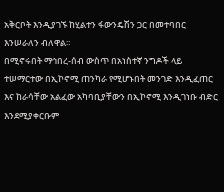አቅርቦት እንዲያገኙ ከሂልተን ፋውንዴሽን ጋር በመተባበር እንሠራለን ብለዋል፡፡
በሚኖሩበት ማኅበረ-ሰብ ውስጥ በአነስተኛ ንግዶች ላይ ተሠማርተው በኢኮኖሚ ጠንካራ የሚሆኑበት መንገድ እንዲፈጠር እና ከራሳቸው አልፈው አካባቢያቸውን በኢኮኖሚ እንዲገነቡ ብድር እንደሚያቀርቡም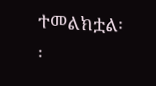ተመልክቷል፡፡